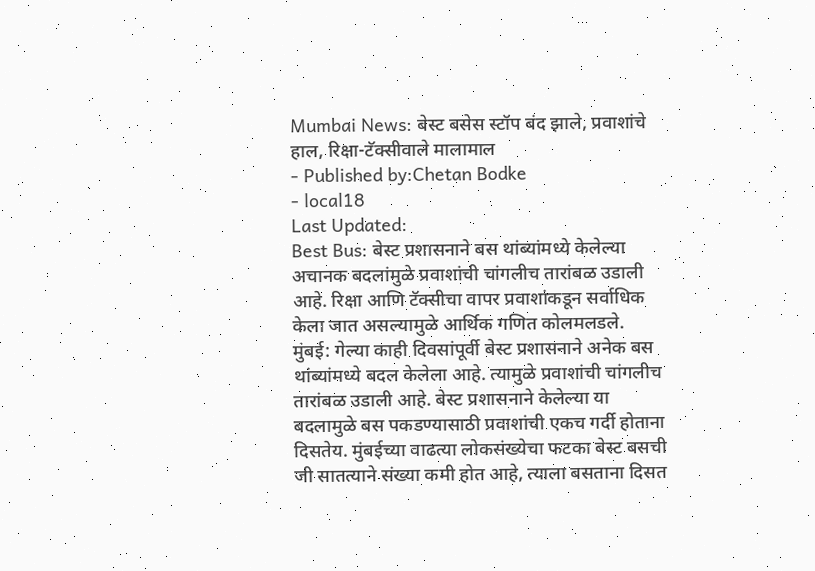Mumbai News: बेस्ट बसेस स्टॉप बंद झाले, प्रवाशांचे हाल, रिक्षा-टॅक्सीवाले मालामाल
- Published by:Chetan Bodke
- local18
Last Updated:
Best Bus: बेस्ट प्रशासनाने बस थांब्यांमध्ये केलेल्या अचानक बदलांमुळे प्रवाशांची चांगलीच तारांबळ उडाली आहे. रिक्षा आणि टॅक्सीचा वापर प्रवाशांकडून सर्वाधिक केला जात असल्यामुळे आर्थिक गणित कोलमलडले.
मुंबई: गेल्या काही दिवसांपूर्वी बेस्ट प्रशासनाने अनेक बस थांब्यांमध्ये बदल केलेला आहे. त्यामुळे प्रवाशांची चांगलीच तारांबळ उडाली आहे. बेस्ट प्रशासनाने केलेल्या या बदलामुळे बस पकडण्यासाठी प्रवाशांची एकच गर्दी होताना दिसतेय. मुंबईच्या वाढत्या लोकसंख्येचा फटका बेस्ट बसची जी सातत्याने संख्या कमी होत आहे, त्याला बसताना दिसत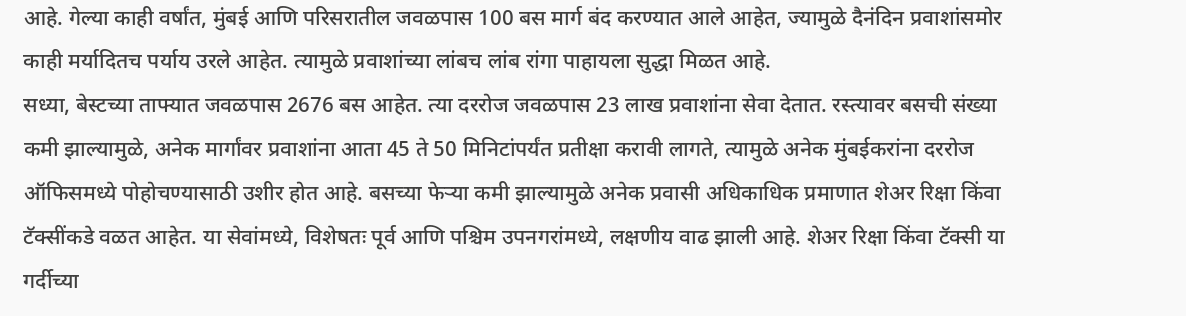आहे. गेल्या काही वर्षांत, मुंबई आणि परिसरातील जवळपास 100 बस मार्ग बंद करण्यात आले आहेत, ज्यामुळे दैनंदिन प्रवाशांसमोर काही मर्यादितच पर्याय उरले आहेत. त्यामुळे प्रवाशांच्या लांबच लांब रांगा पाहायला सुद्धा मिळत आहे.
सध्या, बेस्टच्या ताफ्यात जवळपास 2676 बस आहेत. त्या दररोज जवळपास 23 लाख प्रवाशांना सेवा देतात. रस्त्यावर बसची संख्या कमी झाल्यामुळे, अनेक मार्गांवर प्रवाशांना आता 45 ते 50 मिनिटांपर्यंत प्रतीक्षा करावी लागते, त्यामुळे अनेक मुंबईकरांना दररोज ऑफिसमध्ये पोहोचण्यासाठी उशीर होत आहे. बसच्या फेऱ्या कमी झाल्यामुळे अनेक प्रवासी अधिकाधिक प्रमाणात शेअर रिक्षा किंवा टॅक्सींकडे वळत आहेत. या सेवांमध्ये, विशेषतः पूर्व आणि पश्चिम उपनगरांमध्ये, लक्षणीय वाढ झाली आहे. शेअर रिक्षा किंवा टॅक्सी या गर्दीच्या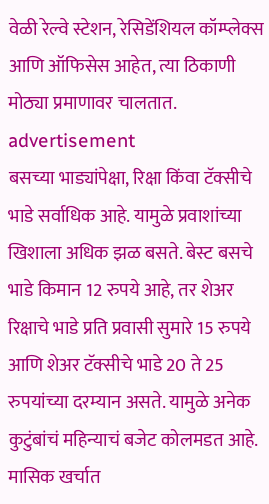वेळी रेल्वे स्टेशन, रेसिडेंशियल कॉम्प्लेक्स आणि ऑफिसेस आहेत, त्या ठिकाणी मोठ्या प्रमाणावर चालतात.
advertisement
बसच्या भाड्यांपेक्षा, रिक्षा किंवा टॅक्सीचे भाडे सर्वाधिक आहे. यामुळे प्रवाशांच्या खिशाला अधिक झळ बसते. बेस्ट बसचे भाडे किमान 12 रुपये आहे, तर शेअर रिक्षाचे भाडे प्रति प्रवासी सुमारे 15 रुपये आणि शेअर टॅक्सीचे भाडे 20 ते 25 रुपयांच्या दरम्यान असते. यामुळे अनेक कुटुंबांचं महिन्याचं बजेट कोलमडत आहे. मासिक खर्चात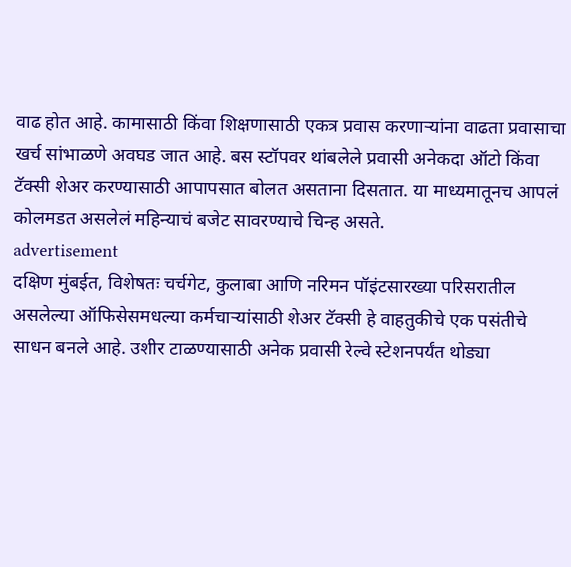वाढ होत आहे. कामासाठी किंवा शिक्षणासाठी एकत्र प्रवास करणाऱ्यांना वाढता प्रवासाचा खर्च सांभाळणे अवघड जात आहे. बस स्टॉपवर थांबलेले प्रवासी अनेकदा ऑटो किंवा टॅक्सी शेअर करण्यासाठी आपापसात बोलत असताना दिसतात. या माध्यमातूनच आपलं कोलमडत असलेलं महिन्याचं बजेट सावरण्याचे चिन्ह असते.
advertisement
दक्षिण मुंबईत, विशेषतः चर्चगेट, कुलाबा आणि नरिमन पॉइंटसारख्या परिसरातील असलेल्या ऑफिसेसमधल्या कर्मचाऱ्यांसाठी शेअर टॅक्सी हे वाहतुकीचे एक पसंतीचे साधन बनले आहे. उशीर टाळण्यासाठी अनेक प्रवासी रेल्वे स्टेशनपर्यंत थोड्या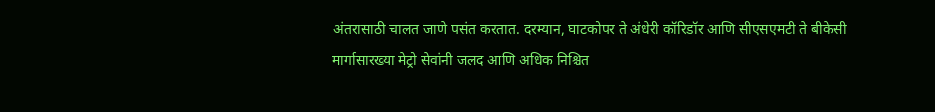अंतरासाठी चालत जाणे पसंत करतात. दरम्यान, घाटकोपर ते अंधेरी कॉरिडॉर आणि सीएसएमटी ते बीकेसी मार्गासारख्या मेट्रो सेवांनी जलद आणि अधिक निश्चित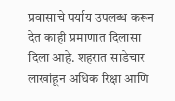प्रवासाचे पर्याय उपलब्ध करून देत काही प्रमाणात दिलासा दिला आहे. शहरात साडेचार लाखांहून अधिक रिक्षा आणि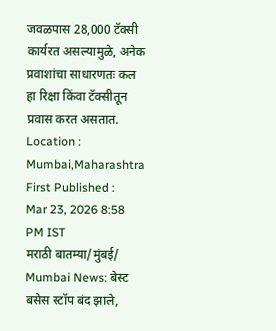जवळपास 28,000 टॅक्सी कार्यरत असल्यामुळे, अनेक प्रवाशांचा साधारणतः कल हा रिक्षा किंवा टॅक्सीतून प्रवास करत असतात.
Location :
Mumbai,Maharashtra
First Published :
Mar 23, 2026 8:58 PM IST
मराठी बातम्या/मुंबई/
Mumbai News: बेस्ट बसेस स्टॉप बंद झाले,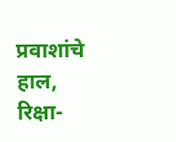प्रवाशांचे हाल, रिक्षा-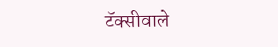टॅक्सीवाले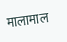मालामाल